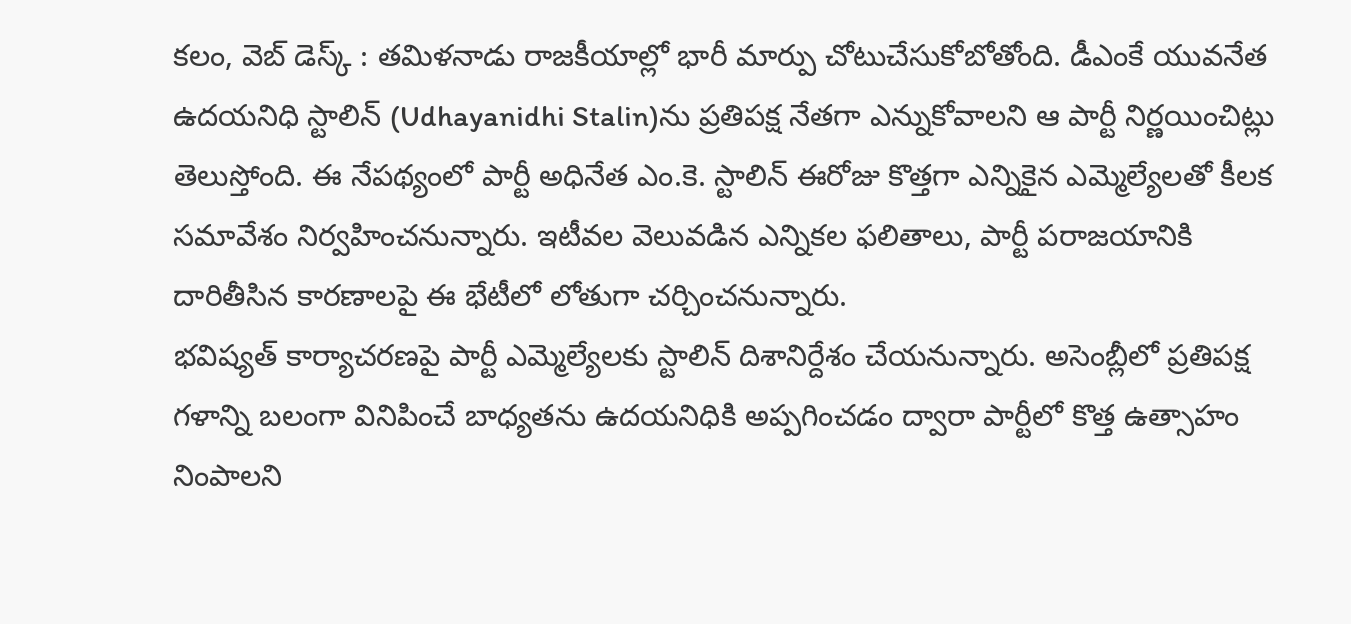కలం, వెబ్ డెస్క్ : తమిళనాడు రాజకీయాల్లో భారీ మార్పు చోటుచేసుకోబోతోంది. డీఎంకే యువనేత ఉదయనిధి స్టాలిన్ (Udhayanidhi Stalin)ను ప్రతిపక్ష నేతగా ఎన్నుకోవాలని ఆ పార్టీ నిర్ణయించిట్లు తెలుస్తోంది. ఈ నేపథ్యంలో పార్టీ అధినేత ఎం.కె. స్టాలిన్ ఈరోజు కొత్తగా ఎన్నికైన ఎమ్మెల్యేలతో కీలక సమావేశం నిర్వహించనున్నారు. ఇటీవల వెలువడిన ఎన్నికల ఫలితాలు, పార్టీ పరాజయానికి దారితీసిన కారణాలపై ఈ భేటీలో లోతుగా చర్చించనున్నారు.
భవిష్యత్ కార్యాచరణపై పార్టీ ఎమ్మెల్యేలకు స్టాలిన్ దిశానిర్దేశం చేయనున్నారు. అసెంబ్లీలో ప్రతిపక్ష గళాన్ని బలంగా వినిపించే బాధ్యతను ఉదయనిధికి అప్పగించడం ద్వారా పార్టీలో కొత్త ఉత్సాహం నింపాలని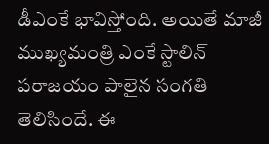డీఎంకే భావిస్తోంది. అయితే మాజీ ముఖ్యమంత్రి ఎంకే స్టాలిన్ పరాజయం పాలైన సంగతి తెలిసిందే. ఈ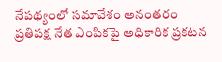నేపథ్యంలో సమావేశం అనంతరం ప్రతిపక్ష నేత ఎంపికపై అధికారిక ప్రకటన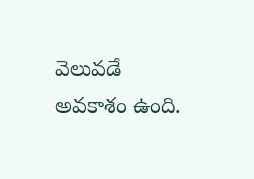వెలువడే అవకాశం ఉంది.